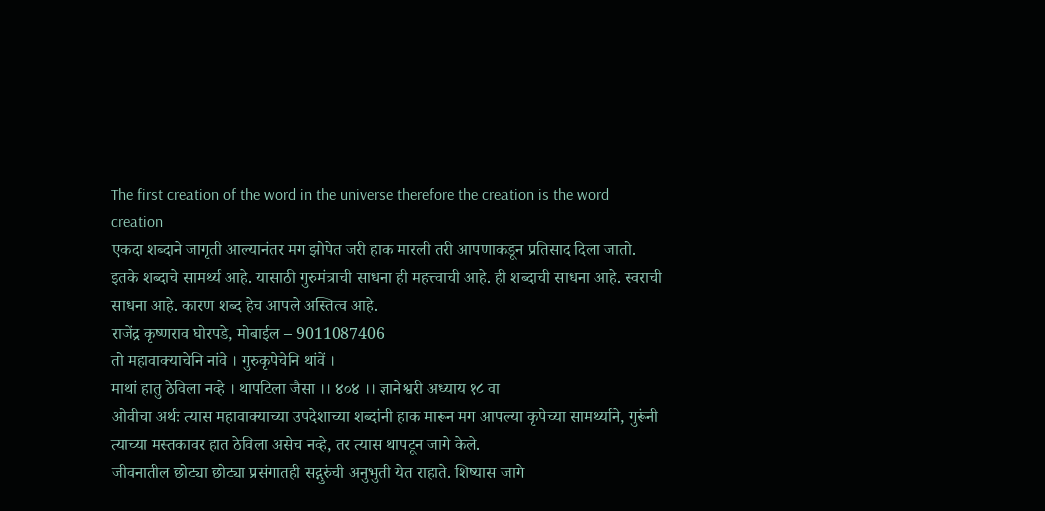The first creation of the word in the universe therefore the creation is the word creation
एकदा शब्दाने जागृती आल्यानंतर मग झोपेत जरी हाक मारली तरी आपणाकडून प्रतिसाद दिला जातो. इतके शब्दाचे सामर्थ्य आहे. यासाठी गुरुमंत्राची साधना ही महत्त्वाची आहे. ही शब्दाची साधना आहे. स्वराची साधना आहे. कारण शब्द हेच आपले अस्तित्व आहे.
राजेंद्र कृष्णराव घोरपडे, मोबाईल – 9011087406
तो महावाक्याचेनि नांवे । गुरुकृपेचेनि थांवें ।
माथां हातु ठेविला नव्हे । थापटिला जैसा ।। ४०४ ।। ज्ञानेश्वरी अध्याय १८ वा
ओवीचा अर्थः त्यास महावाक्याच्या उपदेशाच्या शब्दांनी हाक मारून मग आपल्या कृपेच्या सामर्थ्याने, गुरूंनी त्याच्या मस्तकावर हात ठेविला असेच नव्हे, तर त्यास थापटून जागे केले.
जीवनातील छोट्या छोट्या प्रसंगातही सद्गुरुंची अनुभुती येत राहाते. शिष्यास जागे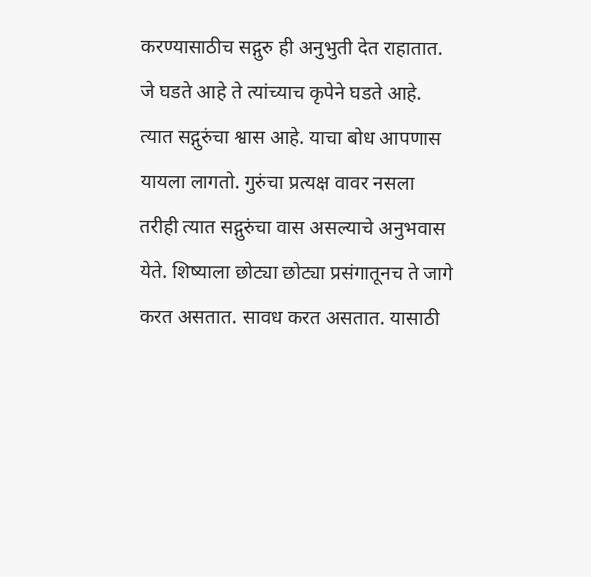करण्यासाठीच सद्गुरु ही अनुभुती देत राहातात. जे घडते आहे ते त्यांच्याच कृपेने घडते आहे. त्यात सद्गुरुंचा श्वास आहे. याचा बोध आपणास यायला लागतो. गुरुंचा प्रत्यक्ष वावर नसला तरीही त्यात सद्गुरुंचा वास असल्याचे अनुभवास येते. शिष्याला छोट्या छोट्या प्रसंगातूनच ते जागे करत असतात. सावध करत असतात. यासाठी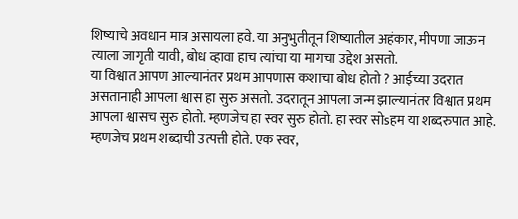शिष्याचे अवधान मात्र असायला हवे. या अनुभुतीतून शिष्यातील अहंकार, मीपणा जाऊन त्याला जागृती यावी, बोध व्हावा हाच त्यांचा या मागचा उद्देश असतो.
या विश्वात आपण आल्यानंतर प्रथम आपणास कशाचा बोध होतो ? आईच्या उदरात असतानाही आपला श्वास हा सुरु असतो. उदरातून आपला जन्म झाल्यानंतर विश्वात प्रथम आपला श्वासच सुरु होतो. म्हणजेच हा स्वर सुरु होतो. हा स्वर सोsहम या शब्दरुपात आहे. म्हणजेच प्रथम शब्दाची उत्पत्ती होते. एक स्वर,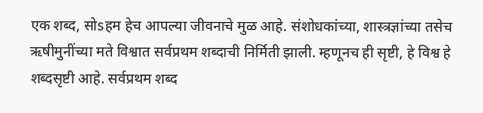एक शब्द, सोsहम हेच आपल्या जीवनाचे मुळ आहे. संशोधकांच्या, शास्त्रज्ञांच्या तसेच ऋषीमुनींच्या मते विश्वात सर्वप्रथम शब्दाची निर्मिती झाली. म्हणूनच ही सृष्टी, हे विश्व हे शब्दसृष्टी आहे. सर्वप्रथम शब्द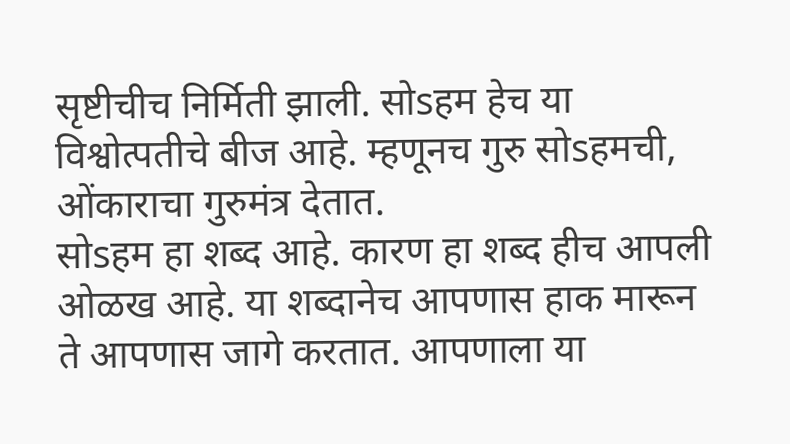सृष्टीचीच निर्मिती झाली. सोsहम हेच या विश्वोत्पतीचे बीज आहे. म्हणूनच गुरु सोsहमची, ओंकाराचा गुरुमंत्र देतात.
सोsहम हा शब्द आहे. कारण हा शब्द हीच आपली ओळख आहे. या शब्दानेच आपणास हाक मारून ते आपणास जागे करतात. आपणाला या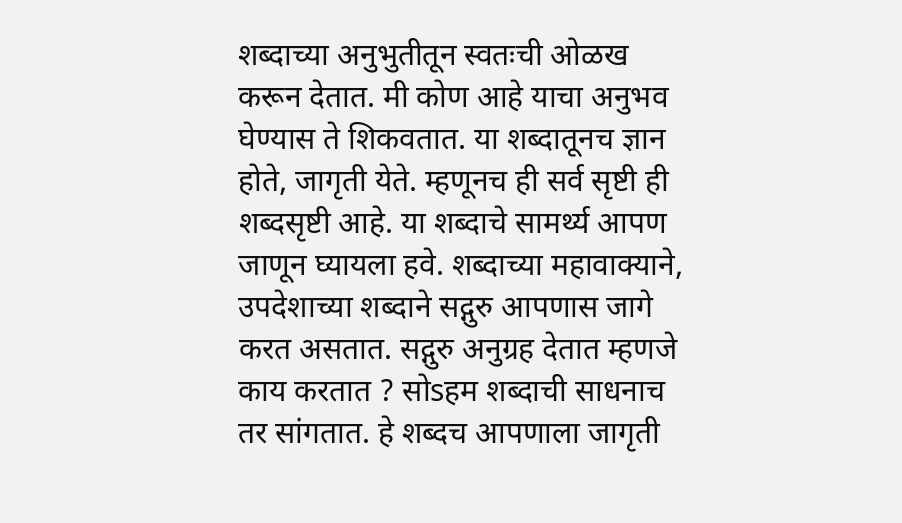शब्दाच्या अनुभुतीतून स्वतःची ओळख करून देतात. मी कोण आहे याचा अनुभव घेण्यास ते शिकवतात. या शब्दातूनच ज्ञान होते, जागृती येते. म्हणूनच ही सर्व सृष्टी ही शब्दसृष्टी आहे. या शब्दाचे सामर्थ्य आपण जाणून घ्यायला हवे. शब्दाच्या महावाक्याने, उपदेशाच्या शब्दाने सद्गुरु आपणास जागे करत असतात. सद्गुरु अनुग्रह देतात म्हणजे काय करतात ? सोsहम शब्दाची साधनाच तर सांगतात. हे शब्दच आपणाला जागृती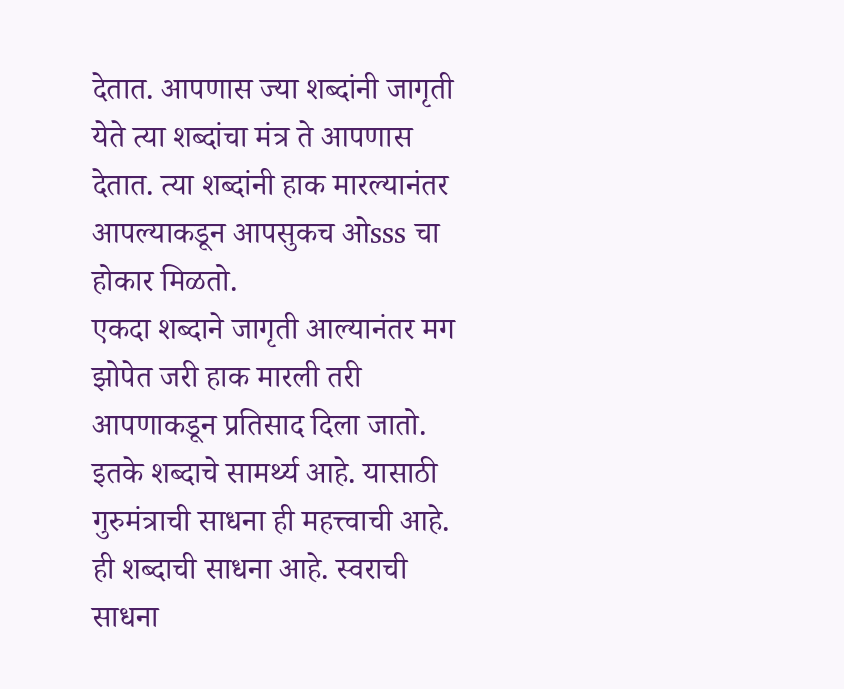देतात. आपणास ज्या शब्दांनी जागृती येते त्या शब्दांचा मंत्र ते आपणास देतात. त्या शब्दांनी हाक मारल्यानंतर आपल्याकडून आपसुकच ओsss चा होकार मिळतो.
एकदा शब्दाने जागृती आल्यानंतर मग झोपेत जरी हाक मारली तरी आपणाकडून प्रतिसाद दिला जातो. इतके शब्दाचे सामर्थ्य आहे. यासाठी गुरुमंत्राची साधना ही महत्त्वाची आहे. ही शब्दाची साधना आहे. स्वराची साधना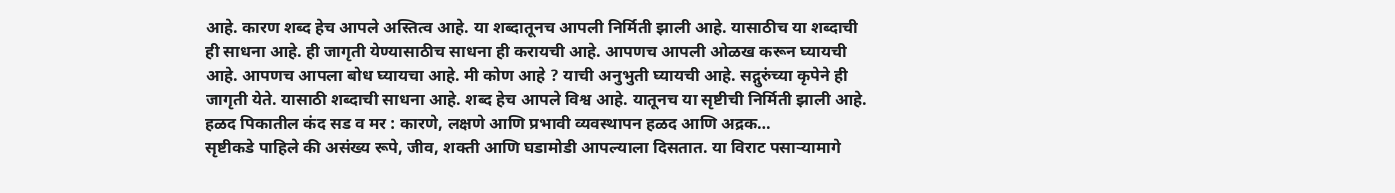आहे. कारण शब्द हेच आपले अस्तित्व आहे. या शब्दातूनच आपली निर्मिती झाली आहे. यासाठीच या शब्दाची ही साधना आहे. ही जागृती येण्यासाठीच साधना ही करायची आहे. आपणच आपली ओळख करून घ्यायची आहे. आपणच आपला बोध घ्यायचा आहे. मी कोण आहे ? याची अनुभुती घ्यायची आहे. सद्गुरुंच्या कृपेने ही जागृती येते. यासाठी शब्दाची साधना आहे. शब्द हेच आपले विश्व आहे. यातूनच या सृष्टीची निर्मिती झाली आहे.
हळद पिकातील कंद सड व मर : कारणे, लक्षणे आणि प्रभावी व्यवस्थापन हळद आणि अद्रक…
सृष्टीकडे पाहिले की असंख्य रूपे, जीव, शक्ती आणि घडामोडी आपल्याला दिसतात. या विराट पसाऱ्यामागे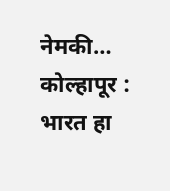नेमकी…
कोल्हापूर : भारत हा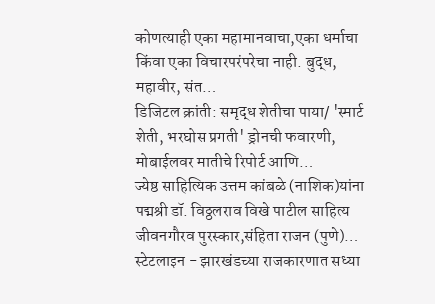कोणत्याही एका महामानवाचा,एका धर्माचा किंवा एका विचारपरंपरेचा नाही. बुद्ध, महावीर, संत…
डिजिटल क्रांती: समृद्ध शेतीचा पाया/ 'स्मार्ट शेती, भरघोस प्रगती' ड्रोनची फवारणी, मोबाईलवर मातीचे रिपोर्ट आणि…
ज्येष्ठ साहित्यिक उत्तम कांबळे (नाशिक)यांना पद्मश्री डॉ. विठ्ठलराव विखे पाटील साहित्य जीवनगौरव पुरस्कार,संहिता राजन (पुणे)…
स्टेटलाइन - झारखंडच्या राजकारणात सध्या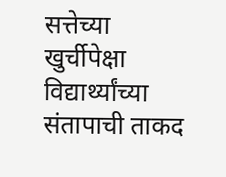सत्तेच्या खुर्चीपेक्षा विद्यार्थ्यांच्या संतापाची ताकद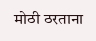मोठी ठरताना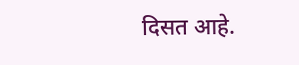दिसत आहे.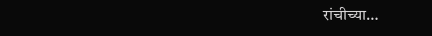रांचीच्या…